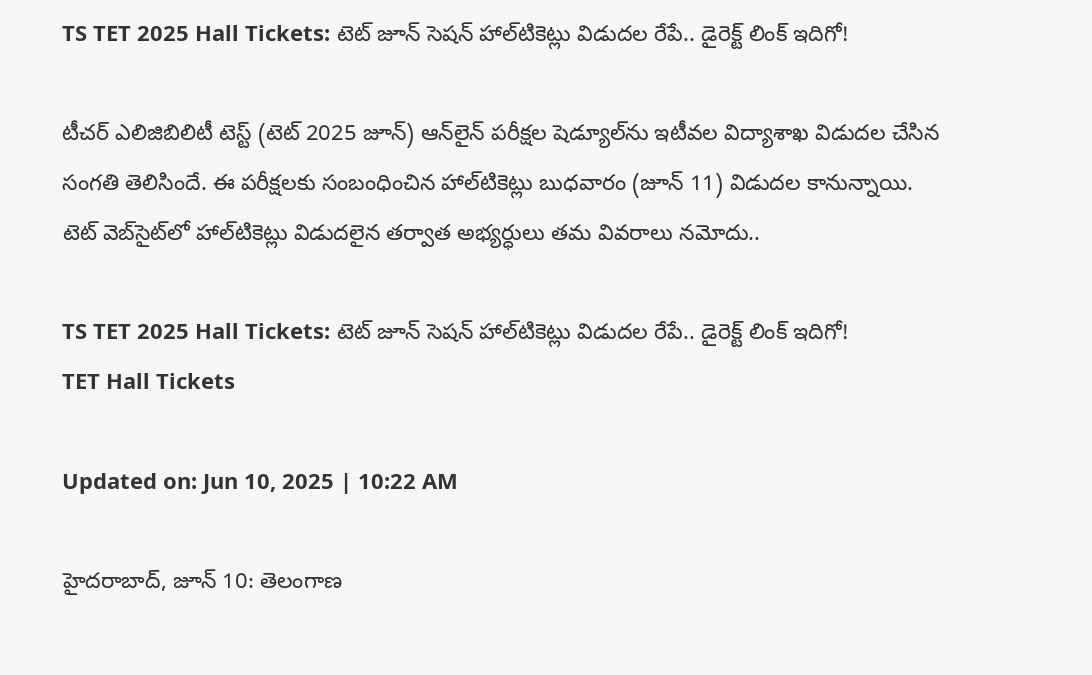TS TET 2025 Hall Tickets: టెట్‌ జూన్‌ సెషన్‌ హాల్‌టికెట్లు విడుదల రేపే.. డైరెక్ట్‌ లింక్‌ ఇదిగో!

టీచర్‌ ఎలిజిబిలిటీ టెస్ట్ (టెట్‌ 2025 జూన్‌) ఆన్‌లైన్‌ పరీక్షల షెడ్యూల్‌ను ఇటీవల విద్యాశాఖ విడుదల చేసిన సంగతి తెలిసిందే. ఈ పరీక్షలకు సంబంధించిన హాల్‌టికెట్లు బుధవారం (జూన్‌ 11) విడుదల కానున్నాయి. టెట్‌ వెబ్‌సైట్‌లో హాల్‌టికెట్లు విడుదలైన తర్వాత అభ్యర్ధులు తమ వివరాలు నమోదు..

TS TET 2025 Hall Tickets: టెట్‌ జూన్‌ సెషన్‌ హాల్‌టికెట్లు విడుదల రేపే.. డైరెక్ట్‌ లింక్‌ ఇదిగో!
TET Hall Tickets

Updated on: Jun 10, 2025 | 10:22 AM

హైదరాబాద్‌, జూన్‌ 10: తెలంగాణ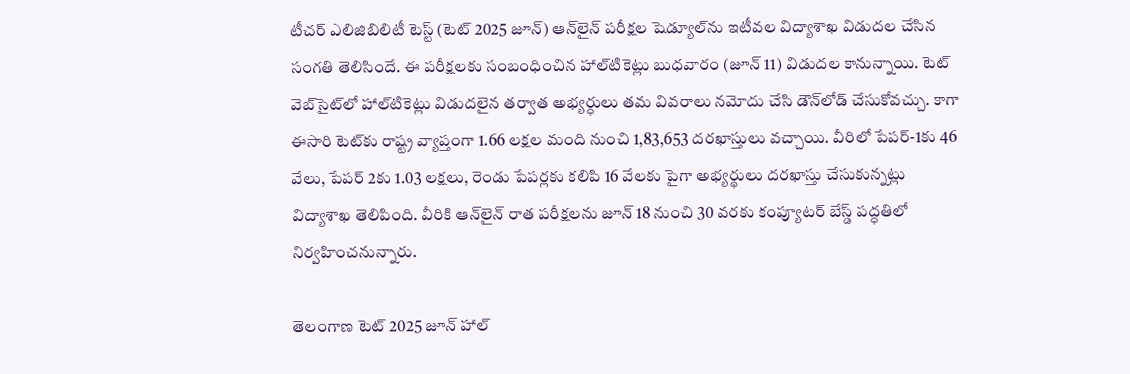టీచర్‌ ఎలిజిబిలిటీ టెస్ట్ (టెట్‌ 2025 జూన్‌) ఆన్‌లైన్‌ పరీక్షల షెడ్యూల్‌ను ఇటీవల విద్యాశాఖ విడుదల చేసిన సంగతి తెలిసిందే. ఈ పరీక్షలకు సంబంధించిన హాల్‌టికెట్లు బుధవారం (జూన్‌ 11) విడుదల కానున్నాయి. టెట్‌ వెబ్‌సైట్‌లో హాల్‌టికెట్లు విడుదలైన తర్వాత అభ్యర్ధులు తమ వివరాలు నమోదు చేసి డౌన్‌లోడ్‌ చేసుకోవచ్చు. కాగా ఈసారి టెట్‌కు రాష్ట్ర వ్యాప్తంగా 1.66 లక్షల మంది నుంచి 1,83,653 దరఖాస్తులు వచ్చాయి. వీరిలో పేపర్‌-1కు 46 వేలు, పేపర్‌ 2కు 1.03 లక్షలు, రెండు పేపర్లకు కలిపి 16 వేలకు పైగా అభ్యర్థులు దరఖాస్తు చేసుకున్నట్లు విద్యాశాఖ తెలిపింది. వీరికి ఆన్‌లైన్‌ రాత పరీక్షలను జూన్‌ 18 నుంచి 30 వరకు కంప్యూటర్‌ బేస్డ్‌ పద్ధతిలో నిర్వహించనున్నారు.

తెలంగాణ టెట్‌ 2025 జూన్‌ హాల్‌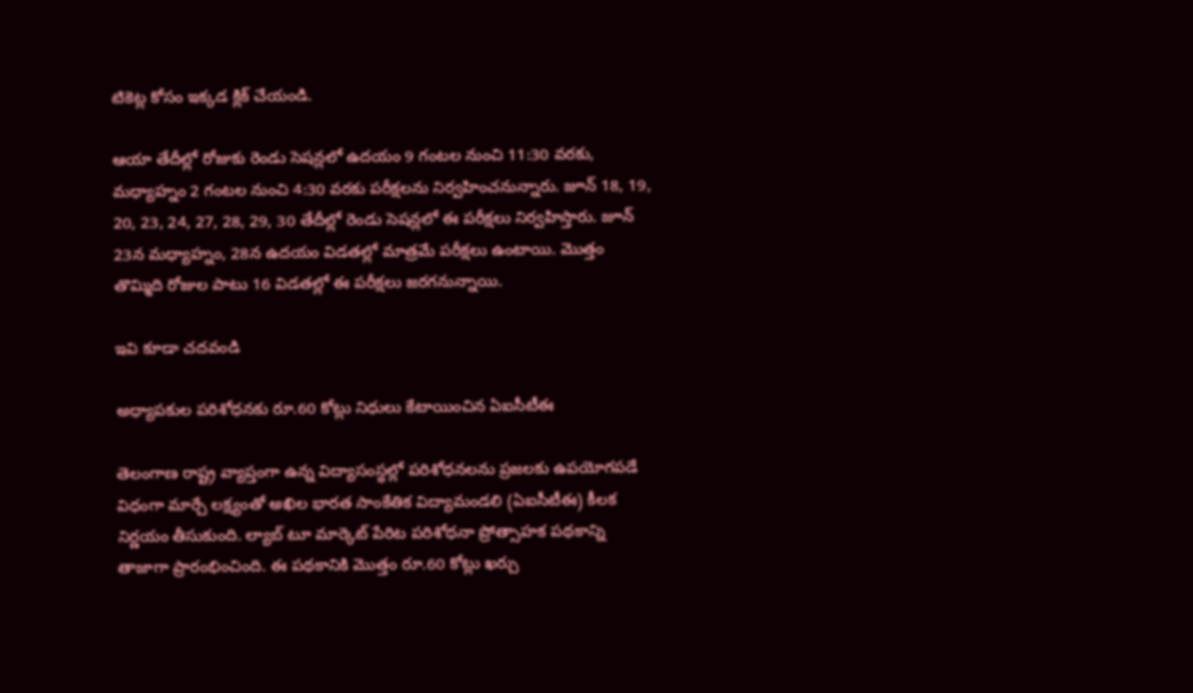టికెట్ల కోసం ఇక్కడ క్లిక్‌ చేయండి.

ఆయా తేదీల్లో రోజుకు రెండు సెషన్లలో ఉదయం 9 గంటల నుంచి 11:30 వరకు, మధ్యాహ్నం 2 గంటల నుంచి 4:30 వరకు పరీక్షలను నిర్వహించనున్నారు. జూన్‌ 18, 19, 20, 23, 24, 27, 28, 29, 30 తేదీల్లో రెండు సెషన్లలో ఈ పరీక్షలు నిర్వహిస్తారు. జూన్‌ 23న మధ్యాహ్నం, 28న ఉదయం విడతల్లో మాత్రమే పరీక్షలు ఉంటాయి. మొత్తం తొమ్మిది రోజుల పాటు 16 విడతల్లో ఈ పరీక్షలు జరగనున్నాయి.

ఇవి కూడా చదవండి

అధ్యాపకుల పరిశోధనకు రూ.60 కోట్లు నిధులు కేటాయించిన ఏఐసీటీఈ

తెలంగాణ రాష్ట్ర వ్యాప్తంగా ఉన్న విద్యాసంస్థల్లో పరిశోధనలను ప్రజలకు ఉపయోగపడే విధంగా మార్చే లక్ష్యంతో అఖిల భారత సాంకేతిక విద్యామండలి (ఏఐసీటీఈ) కీలక నిర్ణయం తీసుకుంది. ల్యాబ్‌ టూ మార్కెట్‌ పేరిట పరిశోధనా ప్రోత్సాహక పథకాన్ని తాజాగా ప్రారంభించింది. ఈ పథకానికి మొత్తం రూ.60 కోట్లు ఖర్చు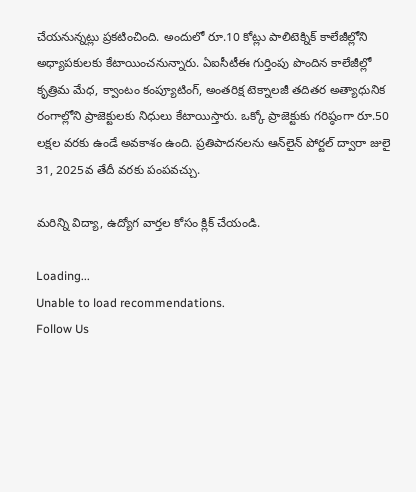చేయనున్నట్లు ప్రకటించింది. అందులో రూ.10 కోట్లు పాలిటెక్నిక్‌ కాలేజీల్లోని అధ్యాపకులకు కేటాయించనున్నారు. ఏఐసీటీఈ గుర్తింపు పొందిన కాలేజీల్లో కృత్రిమ మేధ, క్వాంటం కంప్యూటింగ్, అంతరిక్ష టెక్నాలజీ తదితర అత్యాధునిక రంగాల్లోని ప్రాజెక్టులకు నిధులు కేటాయిస్తారు. ఒక్కో ప్రాజెక్టుకు గరిష్ఠంగా రూ.50 లక్షల వరకు ఉండే అవకాశం ఉంది. ప్రతిపాదనలను ఆన్‌లైన్‌ పోర్టల్‌ ద్వారా జులై 31, 2025వ తేదీ వరకు పంపవచ్చు.

మరిన్ని విద్యా, ఉద్యోగ వార్తల కోసం క్లిక్ చేయండి.

Loading...
Unable to load recommendations.
Follow Us